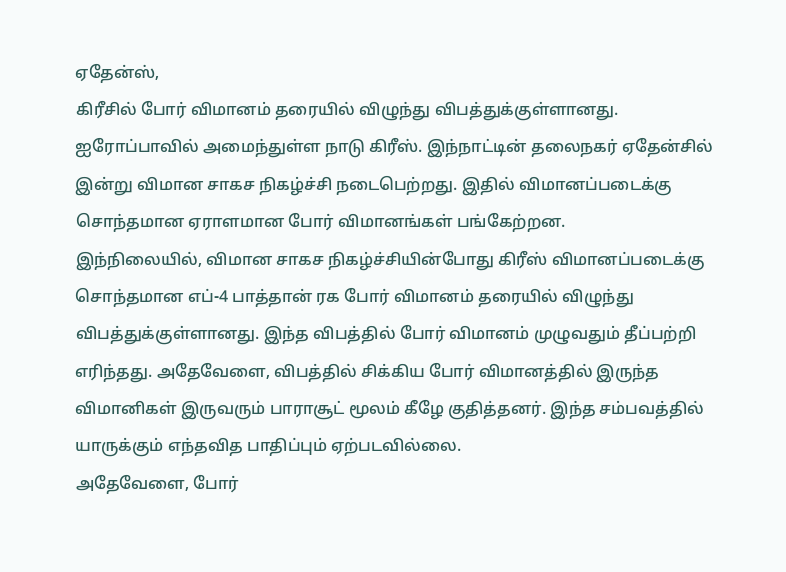ஏதேன்ஸ்,
கிரீசில் போர் விமானம் தரையில் விழுந்து விபத்துக்குள்ளானது.
ஐரோப்பாவில் அமைந்துள்ள நாடு கிரீஸ். இந்நாட்டின் தலைநகர் ஏதேன்சில் இன்று விமான சாகச நிகழ்ச்சி நடைபெற்றது. இதில் விமானப்படைக்கு சொந்தமான ஏராளமான போர் விமானங்கள் பங்கேற்றன.
இந்நிலையில், விமான சாகச நிகழ்ச்சியின்போது கிரீஸ் விமானப்படைக்கு சொந்தமான எப்-4 பாத்தான் ரக போர் விமானம் தரையில் விழுந்து விபத்துக்குள்ளானது. இந்த விபத்தில் போர் விமானம் முழுவதும் தீப்பற்றி எரிந்தது. அதேவேளை, விபத்தில் சிக்கிய போர் விமானத்தில் இருந்த விமானிகள் இருவரும் பாராசூட் மூலம் கீழே குதித்தனர். இந்த சம்பவத்தில் யாருக்கும் எந்தவித பாதிப்பும் ஏற்படவில்லை.
அதேவேளை, போர்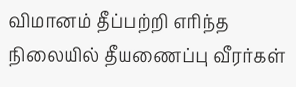விமானம் தீப்பற்றி எரிந்த நிலையில் தீயணைப்பு வீரர்கள்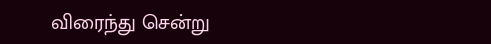விரைந்து சென்று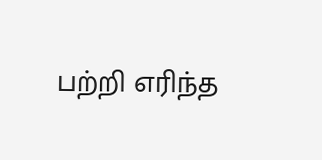பற்றி எரிந்த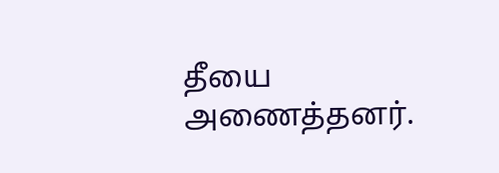தீயை அணைத்தனர்.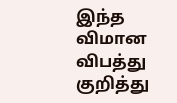இந்த விமான விபத்து குறித்து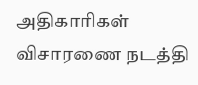அதிகாரிகள் விசாரணை நடத்தி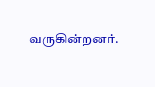வருகின்றனர்.